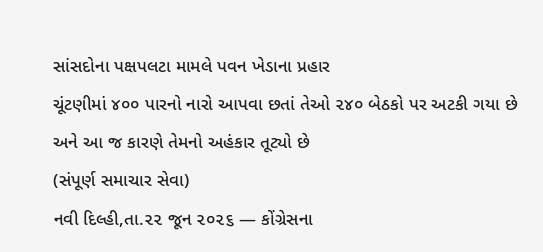સાંસદોના પક્ષપલટા મામલે પવન ખેડાના પ્રહાર
ચૂંટણીમાં ૪૦૦ પારનો નારો આપવા છતાં તેઓ ૨૪૦ બેઠકો પર અટકી ગયા છે અને આ જ કારણે તેમનો અહંકાર તૂટ્યો છે
(સંપૂર્ણ સમાચાર સેવા)
નવી દિલ્હી,તા.૨૨ જૂન ૨૦૨૬ — કોંગ્રેસના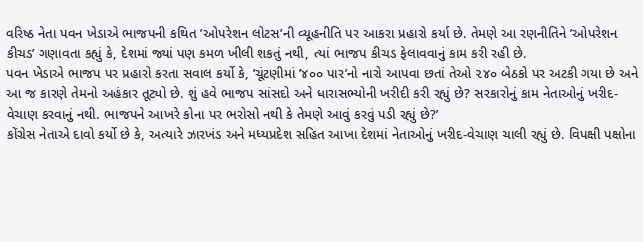વરિષ્ઠ નેતા પવન ખેડાએ ભાજપની કથિત ’ઓપરેશન લોટસ’ની વ્યૂહનીતિ પર આકરા પ્રહારો કર્યા છે. તેમણે આ રણનીતિને ’ઓપરેશન કીચડ’ ગણાવતા કહ્યું કે, દેશમાં જ્યાં પણ કમળ ખીલી શકતું નથી, ત્યાં ભાજપ કીચડ ફેલાવવાનું કામ કરી રહી છે.
પવન ખેડાએ ભાજપ પર પ્રહારો કરતા સવાલ કર્યો કે, ’ચૂંટણીમાં ’૪૦૦ પાર’નો નારો આપવા છતાં તેઓ ૨૪૦ બેઠકો પર અટકી ગયા છે અને આ જ કારણે તેમનો અહંકાર તૂટ્યો છે. શું હવે ભાજપ સાંસદો અને ધારાસભ્યોની ખરીદી કરી રહ્યું છે? સરકારોનું કામ નેતાઓનું ખરીદ-વેચાણ કરવાનું નથી. ભાજપને આખરે કોના પર ભરોસો નથી કે તેમણે આવું કરવું પડી રહ્યું છે?’
કોંગ્રેસ નેતાએ દાવો કર્યો છે કે, અત્યારે ઝારખંડ અને મધ્યપ્રદેશ સહિત આખા દેશમાં નેતાઓનું ખરીદ-વેચાણ ચાલી રહ્યું છે. વિપક્ષી પક્ષોના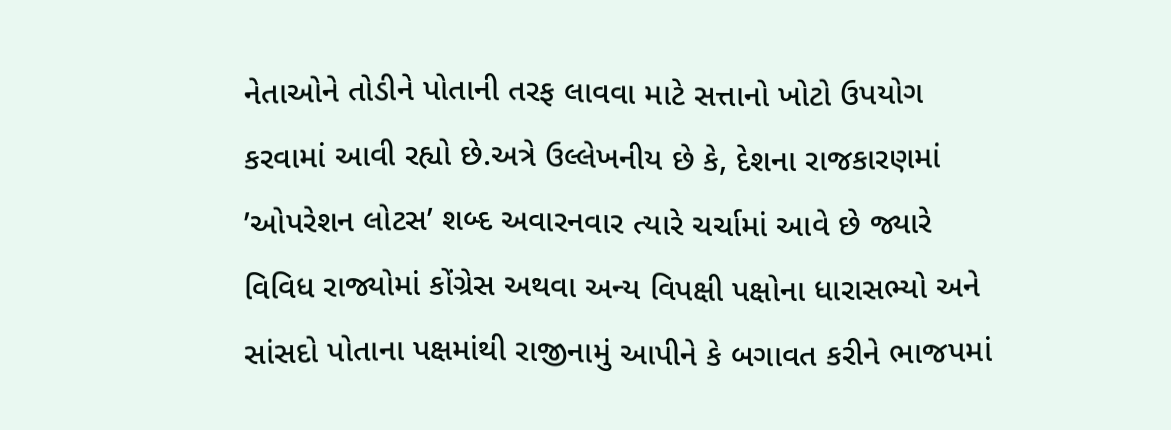નેતાઓને તોડીને પોતાની તરફ લાવવા માટે સત્તાનો ખોટો ઉપયોગ કરવામાં આવી રહ્યો છે.અત્રે ઉલ્લેખનીય છે કે, દેશના રાજકારણમાં ’ઓપરેશન લોટસ’ શબ્દ અવારનવાર ત્યારે ચર્ચામાં આવે છે જ્યારે વિવિધ રાજ્યોમાં કોંગ્રેસ અથવા અન્ય વિપક્ષી પક્ષોના ધારાસભ્યો અને સાંસદો પોતાના પક્ષમાંથી રાજીનામું આપીને કે બગાવત કરીને ભાજપમાં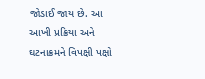જોડાઈ જાય છે. આ આખી પ્રક્રિયા અને ઘટનાક્રમને વિપક્ષી પક્ષો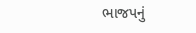ભાજપનું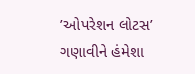’ઓપરેશન લોટસ’ ગણાવીને હંમેશા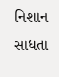નિશાન સાધતા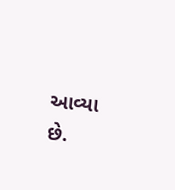આવ્યા છે.